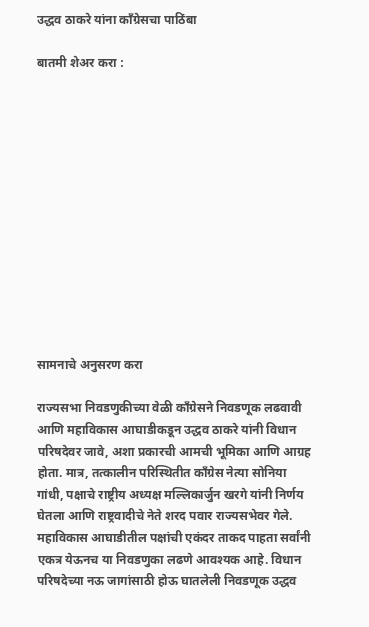उद्धव ठाकरे यांना काँग्रेसचा पाठिंबा

बातमी शेअर करा :













सामनाचे अनुसरण करा

राज्यसभा निवडणुकीच्या वेळी काँग्रेसने निवडणूक लढवावी आणि महाविकास आघाडीकडून उद्धव ठाकरे यांनी विधान परिषदेवर जावे, अशा प्रकारची आमची भूमिका आणि आग्रह होता. मात्र, तत्कालीन परिस्थितीत काँग्रेस नेत्या सोनिया गांधी, पक्षाचे राष्ट्रीय अध्यक्ष मल्लिकार्जुन खरगे यांनी निर्णय घेतला आणि राष्ट्रवादीचे नेते शरद पवार राज्यसभेवर गेले. महाविकास आघाडीतील पक्षांची एकंदर ताकद पाहता सर्वांनी एकत्र येऊनच या निवडणुका लढणे आवश्यक आहे. विधान परिषदेच्या नऊ जागांसाठी होऊ घातलेली निवडणूक उद्धव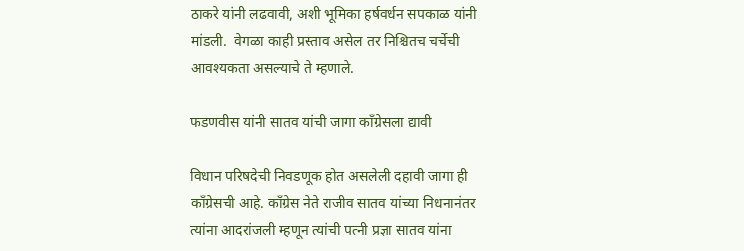ठाकरे यांनी लढवावी, अशी भूमिका हर्षवर्धन सपकाळ यांनी मांडली.  वेगळा काही प्रस्ताव असेल तर निश्चितच चर्चेची आवश्यकता असल्याचे ते म्हणाले.

फडणवीस यांनी सातव यांची जागा काँग्रेसला द्यावी

विधान परिषदेची निवडणूक होत असलेली दहावी जागा ही  काँग्रेसची आहे. काँग्रेस नेते राजीव सातव यांच्या निधनानंतर त्यांना आदरांजली म्हणून त्यांची पत्नी प्रज्ञा सातव यांना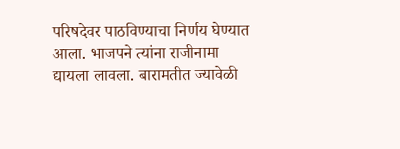परिषदेवर पाठविण्याचा निर्णय घेण्यात आला. भाजपने त्यांना राजीनामा द्यायला लावला. बारामतीत ज्यावेळी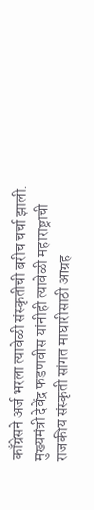काँग्रेसने अर्ज भरला त्यावेळी संस्कृतीची बरीच चर्चा झाली. मुख्यमंत्री देवेंद्र फडणवीस यांनीही त्यावेळी महाराष्ट्राची राजकीय संस्कृती सांगत माघारीसाठी आग्रह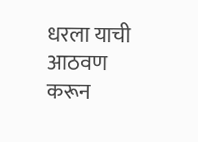धरला याची आठवण करून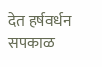देत हर्षवर्धन सपकाळ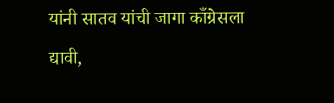यांनी सातव यांची जागा काँग्रेसला द्यावी,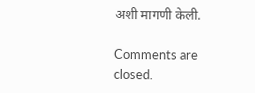अशी मागणी केली.

Comments are closed.